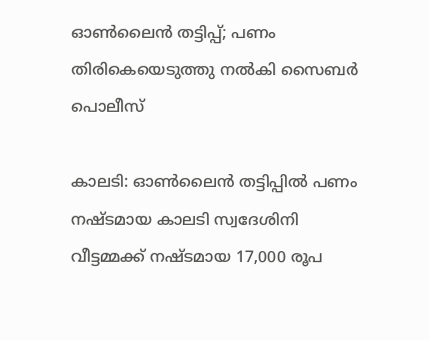ഓൺലൈൻ തട്ടിപ്പ്; പണം തിരികെയെടുത്തു നൽകി സൈബർ പൊലീസ്

കാലടി: ഓൺലൈൻ തട്ടിപ്പിൽ പണം നഷ്ടമായ കാലടി സ്വദേശിനി വീട്ടമ്മക്ക് നഷ്ടമായ 17,000 രൂപ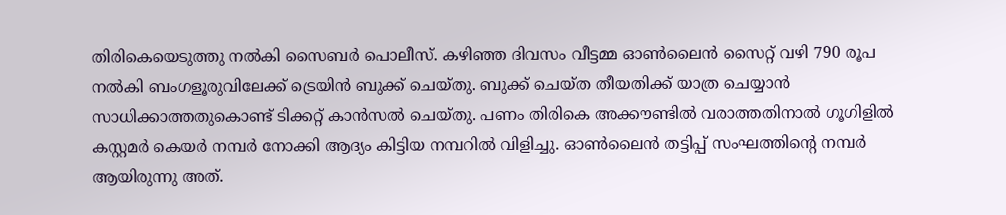തിരികെയെടുത്തു നൽകി സൈബർ പൊലീസ്. കഴിഞ്ഞ ദിവസം വീട്ടമ്മ ഓൺലൈൻ സൈറ്റ് വഴി 790 രൂപ നൽകി ബംഗളൂരുവിലേക്ക് ട്രെയിൻ ബുക്ക് ചെയ്തു. ബുക്ക് ചെയ്ത തീയതിക്ക് യാത്ര ചെയ്യാൻ സാധിക്കാത്തതുകൊണ്ട് ടിക്കറ്റ് കാൻസൽ ചെയ്തു. പണം തിരികെ അക്കൗണ്ടിൽ വരാത്തതിനാൽ ഗൂഗിളിൽ കസ്റ്റമർ കെയർ നമ്പർ നോക്കി ആദ്യം കിട്ടിയ നമ്പറിൽ വിളിച്ചു. ഓൺലൈൻ തട്ടിപ്പ് സംഘത്തിന്‍റെ നമ്പർ ആയിരുന്നു അത്.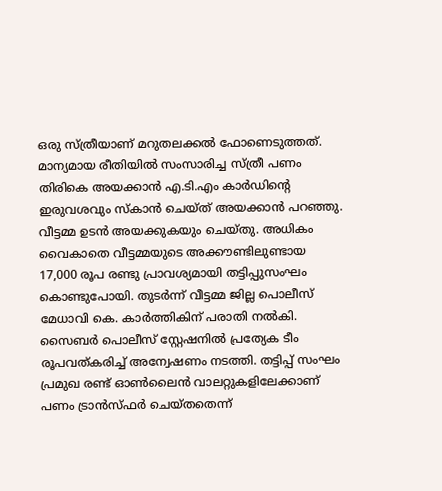ഒരു സ്ത്രീയാണ് മറുതലക്കൽ ഫോണെടുത്തത്. മാന്യമായ രീതിയിൽ സംസാരിച്ച സ്ത്രീ പണം തിരികെ അയക്കാൻ എ.ടി.എം കാർഡിന്‍റെ ഇരുവശവും സ്കാൻ ചെയ്ത് അയക്കാൻ പറഞ്ഞു. വീട്ടമ്മ ഉടൻ അയക്കുകയും ചെയ്തു. അധികം വൈകാതെ വീട്ടമ്മയുടെ അക്കൗണ്ടിലുണ്ടായ 17,000 രൂപ രണ്ടു പ്രാവശ്യമായി തട്ടിപ്പുസംഘം കൊണ്ടുപോയി. തുടർന്ന് വീട്ടമ്മ ജില്ല പൊലീസ് മേധാവി കെ. കാർത്തികിന് പരാതി നൽകി. സൈബർ പൊലീസ് സ്റ്റേഷനിൽ പ്രത്യേക ടീം രൂപവത്കരിച്ച് അന്വേഷണം നടത്തി. തട്ടിപ്പ് സംഘം പ്രമുഖ രണ്ട് ഓൺലൈൻ വാലറ്റുകളിലേക്കാണ് പണം ട്രാൻസ്ഫർ ചെയ്തതെന്ന്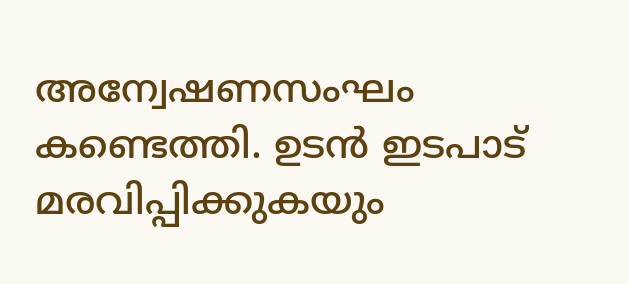അന്വേഷണസംഘം കണ്ടെത്തി. ഉടൻ ഇടപാട് മരവിപ്പിക്കുകയും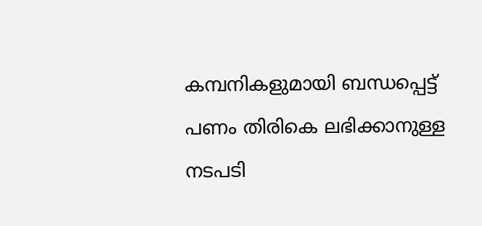കമ്പനികളുമായി ബന്ധപ്പെട്ട് പണം തിരികെ ലഭിക്കാനുള്ള നടപടി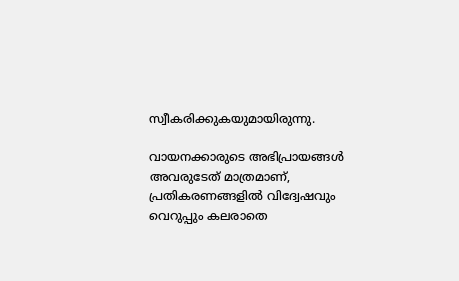സ്വീകരിക്കുകയുമായിരുന്നു.

വായനക്കാരുടെ അഭിപ്രായങ്ങള്‍ അവരുടേത് മാത്രമാണ്, പ്രതികരണങ്ങളിൽ വിദ്വേഷവും വെറുപ്പും കലരാതെ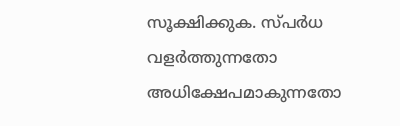സൂക്ഷിക്കുക. സ്പർധ വളർത്തുന്നതോ അധിക്ഷേപമാകുന്നതോ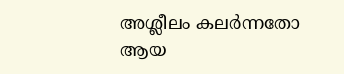അശ്ലീലം കലർന്നതോ ആയ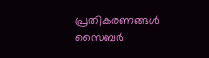പ്രതികരണങ്ങൾ സൈബർ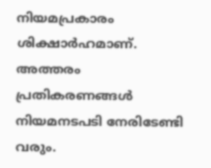നിയമപ്രകാരം ശിക്ഷാർഹമാണ്. അത്തരം പ്രതികരണങ്ങൾ നിയമനടപടി നേരിടേണ്ടി വരും.